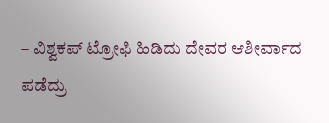– ವಿಶ್ವಕಪ್ ಟ್ರೋಫಿ ಹಿಡಿದು ದೇವರ ಆಶೀರ್ವಾದ ಪಡೆದ್ರು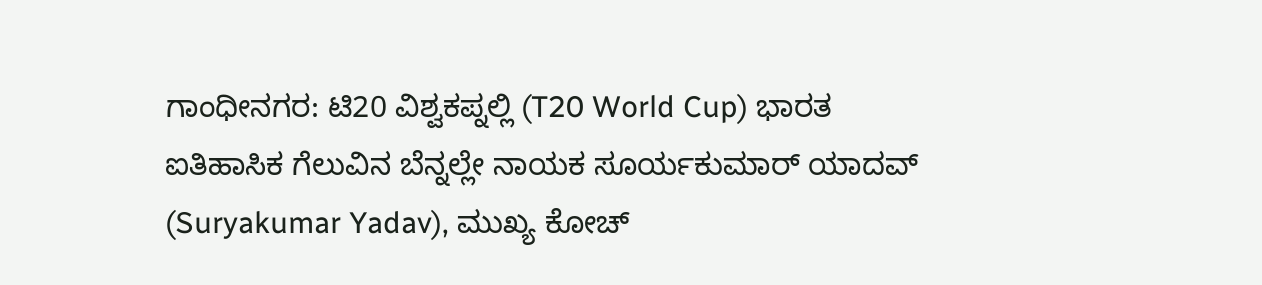ಗಾಂಧೀನಗರ: ಟಿ20 ವಿಶ್ವಕಪ್ನಲ್ಲಿ (T20 World Cup) ಭಾರತ ಐತಿಹಾಸಿಕ ಗೆಲುವಿನ ಬೆನ್ನಲ್ಲೇ ನಾಯಕ ಸೂರ್ಯಕುಮಾರ್ ಯಾದವ್ (Suryakumar Yadav), ಮುಖ್ಯ ಕೋಚ್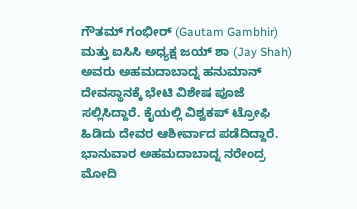ಗೌತಮ್ ಗಂಭೀರ್ (Gautam Gambhir) ಮತ್ತು ಐಸಿಸಿ ಅಧ್ಯಕ್ಷ ಜಯ್ ಶಾ (Jay Shah) ಅವರು ಅಹಮದಾಬಾದ್ನ ಹನುಮಾನ್ ದೇವಸ್ಥಾನಕ್ಕೆ ಭೇಟಿ ವಿಶೇಷ ಪೂಜೆ ಸಲ್ಲಿಸಿದ್ದಾರೆ. ಕೈಯಲ್ಲಿ ವಿಶ್ವಕಪ್ ಟ್ರೋಫಿ ಹಿಡಿದು ದೇವರ ಆಶೀರ್ವಾದ ಪಡೆದಿದ್ದಾರೆ.
ಭಾನುವಾರ ಅಹಮದಾಬಾದ್ನ ನರೇಂದ್ರ ಮೋದಿ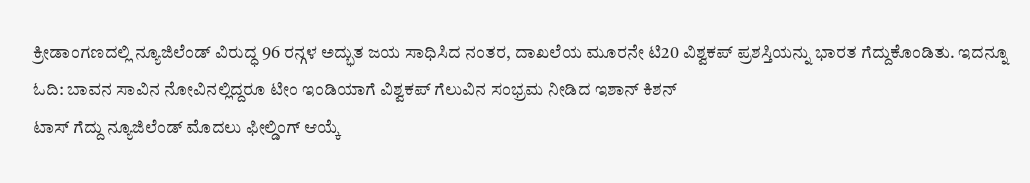ಕ್ರೀಡಾಂಗಣದಲ್ಲಿ ನ್ಯೂಜಿಲೆಂಡ್ ವಿರುದ್ಧ 96 ರನ್ಗಳ ಅದ್ಭುತ ಜಯ ಸಾಧಿಸಿದ ನಂತರ, ದಾಖಲೆಯ ಮೂರನೇ ಟಿ20 ವಿಶ್ವಕಪ್ ಪ್ರಶಸ್ತಿಯನ್ನು ಭಾರತ ಗೆದ್ದುಕೊಂಡಿತು. ಇದನ್ನೂ ಓದಿ: ಬಾವನ ಸಾವಿನ ನೋವಿನಲ್ಲಿದ್ದರೂ ಟೀಂ ಇಂಡಿಯಾಗೆ ವಿಶ್ವಕಪ್ ಗೆಲುವಿನ ಸಂಭ್ರಮ ನೀಡಿದ ಇಶಾನ್ ಕಿಶನ್
ಟಾಸ್ ಗೆದ್ದು ನ್ಯೂಜಿಲೆಂಡ್ ಮೊದಲು ಫೀಲ್ಡಿಂಗ್ ಆಯ್ಕೆ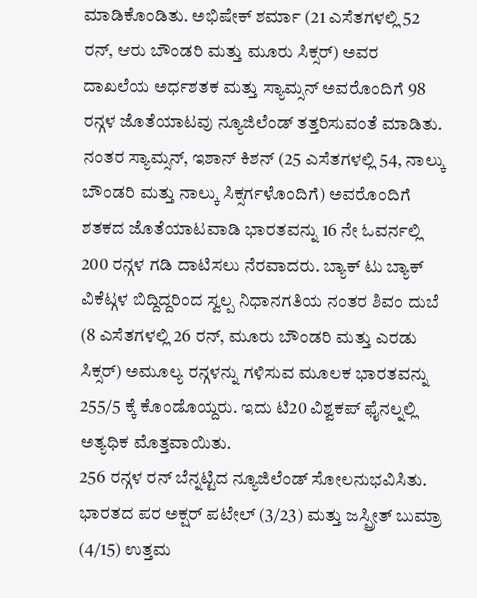ಮಾಡಿಕೊಂಡಿತು. ಅಭಿಷೇಕ್ ಶರ್ಮಾ (21 ಎಸೆತಗಳಲ್ಲಿ 52 ರನ್, ಆರು ಬೌಂಡರಿ ಮತ್ತು ಮೂರು ಸಿಕ್ಸರ್) ಅವರ ದಾಖಲೆಯ ಅರ್ಧಶತಕ ಮತ್ತು ಸ್ಯಾಮ್ಸನ್ ಅವರೊಂದಿಗೆ 98 ರನ್ಗಳ ಜೊತೆಯಾಟವು ನ್ಯೂಜಿಲೆಂಡ್ ತತ್ತರಿಸುವಂತೆ ಮಾಡಿತು. ನಂತರ ಸ್ಯಾಮ್ಸನ್, ಇಶಾನ್ ಕಿಶನ್ (25 ಎಸೆತಗಳಲ್ಲಿ 54, ನಾಲ್ಕು ಬೌಂಡರಿ ಮತ್ತು ನಾಲ್ಕು ಸಿಕ್ಸರ್ಗಳೊಂದಿಗೆ) ಅವರೊಂದಿಗೆ ಶತಕದ ಜೊತೆಯಾಟವಾಡಿ ಭಾರತವನ್ನು 16 ನೇ ಓವರ್ನಲ್ಲಿ 200 ರನ್ಗಳ ಗಡಿ ದಾಟಿಸಲು ನೆರವಾದರು. ಬ್ಯಾಕ್ ಟು ಬ್ಯಾಕ್ ವಿಕೆಟ್ಗಳ ಬಿದ್ದಿದ್ದರಿಂದ ಸ್ವಲ್ಪ ನಿಧಾನಗತಿಯ ನಂತರ ಶಿವಂ ದುಬೆ (8 ಎಸೆತಗಳಲ್ಲಿ 26 ರನ್, ಮೂರು ಬೌಂಡರಿ ಮತ್ತು ಎರಡು ಸಿಕ್ಸರ್) ಅಮೂಲ್ಯ ರನ್ಗಳನ್ನು ಗಳಿಸುವ ಮೂಲಕ ಭಾರತವನ್ನು 255/5 ಕ್ಕೆ ಕೊಂಡೊಯ್ದರು. ಇದು ಟಿ20 ವಿಶ್ವಕಪ್ ಫೈನಲ್ನಲ್ಲಿ ಅತ್ಯಧಿಕ ಮೊತ್ತವಾಯಿತು.
256 ರನ್ಗಳ ರನ್ ಬೆನ್ನಟ್ಟಿದ ನ್ಯೂಜಿಲೆಂಡ್ ಸೋಲನುಭವಿಸಿತು. ಭಾರತದ ಪರ ಅಕ್ಷರ್ ಪಟೇಲ್ (3/23) ಮತ್ತು ಜಸ್ಪ್ರೀತ್ ಬುಮ್ರಾ (4/15) ಉತ್ತಮ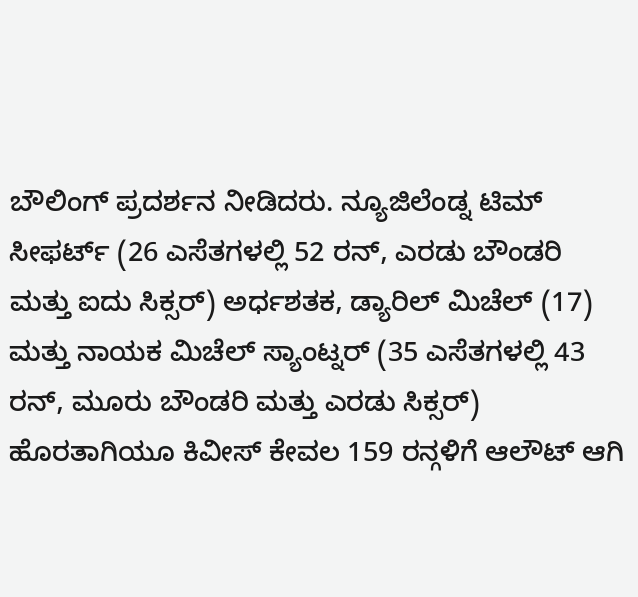ಬೌಲಿಂಗ್ ಪ್ರದರ್ಶನ ನೀಡಿದರು. ನ್ಯೂಜಿಲೆಂಡ್ನ ಟಿಮ್ ಸೀಫರ್ಟ್ (26 ಎಸೆತಗಳಲ್ಲಿ 52 ರನ್, ಎರಡು ಬೌಂಡರಿ ಮತ್ತು ಐದು ಸಿಕ್ಸರ್) ಅರ್ಧಶತಕ, ಡ್ಯಾರಿಲ್ ಮಿಚೆಲ್ (17) ಮತ್ತು ನಾಯಕ ಮಿಚೆಲ್ ಸ್ಯಾಂಟ್ನರ್ (35 ಎಸೆತಗಳಲ್ಲಿ 43 ರನ್, ಮೂರು ಬೌಂಡರಿ ಮತ್ತು ಎರಡು ಸಿಕ್ಸರ್) ಹೊರತಾಗಿಯೂ ಕಿವೀಸ್ ಕೇವಲ 159 ರನ್ಗಳಿಗೆ ಆಲೌಟ್ ಆಗಿ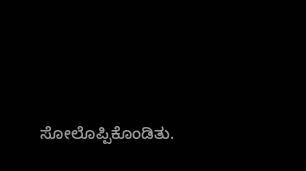ಸೋಲೊಪ್ಪಿಕೊಂಡಿತು.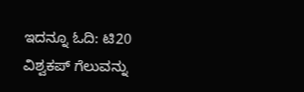ಇದನ್ನೂ ಓದಿ: ಟಿ20 ವಿಶ್ವಕಪ್ ಗೆಲುವನ್ನು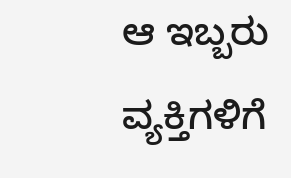ಆ ಇಬ್ಬರು ವ್ಯಕ್ತಿಗಳಿಗೆ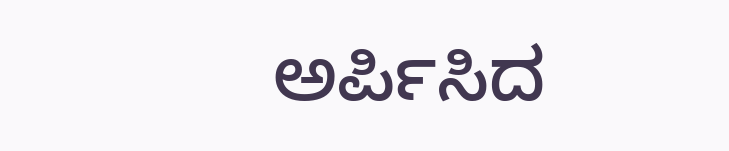ಅರ್ಪಿಸಿದ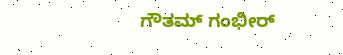ಗೌತಮ್ ಗಂಭೀರ್